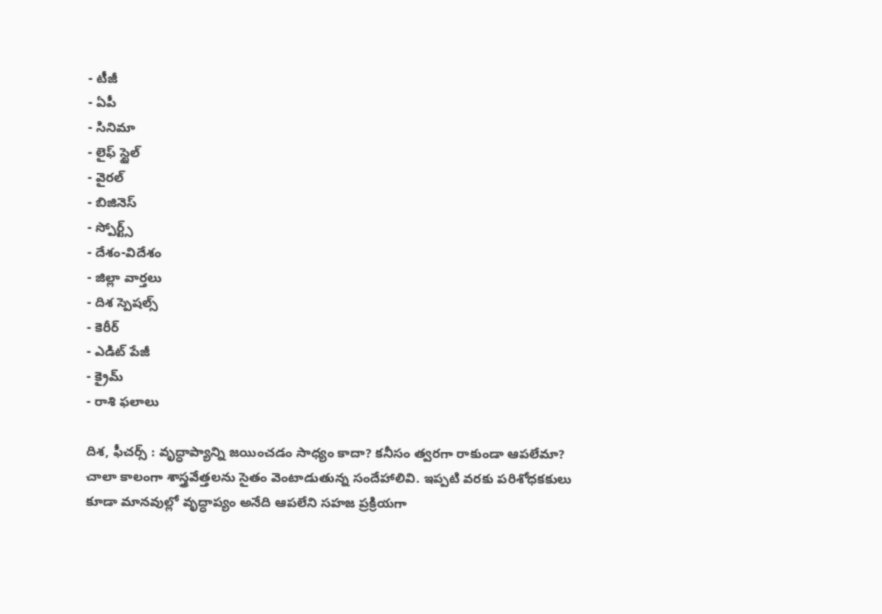- టీజీ
- ఏపీ
- సినిమా
- లైఫ్ స్టైల్
- వైరల్
- బిజినెస్
- స్పోర్ట్స్
- దేశం-విదేశం
- జిల్లా వార్తలు
- దిశ స్పెషల్స్
- కెరీర్
- ఎడిట్ పేజీ
- క్రైమ్
- రాశి ఫలాలు

దిశ, ఫీచర్స్ : వృద్ధాప్యాన్ని జయించడం సాధ్యం కాదా? కనీసం త్వరగా రాకుండా ఆపలేమా? చాలా కాలంగా శాస్త్రవేత్తలను సైతం వెంటాడుతున్న సందేహాలివి. ఇప్పటి వరకు పరిశోధకకులు కూడా మానవుల్లో వృద్ధాప్యం అనేది ఆపలేని సహజ ప్రక్రియగా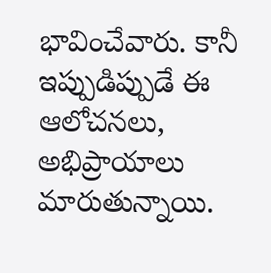భావించేవారు. కానీ ఇప్పుడిప్పుడే ఈ ఆలోచనలు, అభిప్రాయాలు మారుతున్నాయి.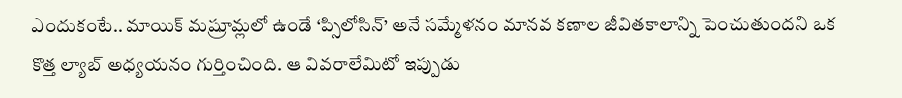ఎందుకంటే.. మాయిక్ మష్రూమ్లలో ఉండే ‘ప్సిలోసిన్’ అనే సమ్మేళనం మానవ కణాల జీవితకాలాన్ని పెంచుతుందని ఒక కొత్త ల్యాబ్ అధ్యయనం గుర్తించింది. ఆ వివరాలేమిటో ఇప్పుడు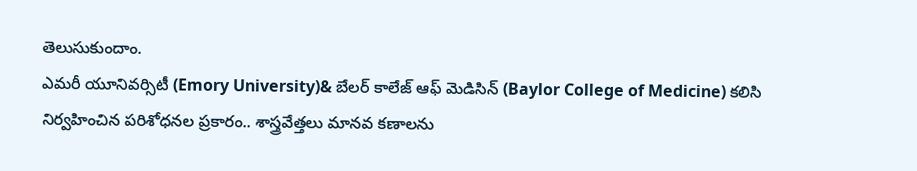తెలుసుకుందాం.
ఎమరీ యూనివర్సిటీ (Emory University)& బేలర్ కాలేజ్ ఆఫ్ మెడిసిన్ (Baylor College of Medicine) కలిసి నిర్వహించిన పరిశోధనల ప్రకారం.. శాస్త్రవేత్తలు మానవ కణాలను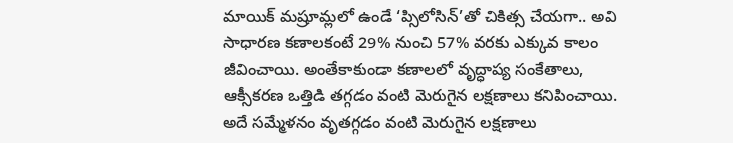మాయిక్ మష్రూమ్లలో ఉండే ‘ప్సిలోసిన్’తో చికిత్స చేయగా.. అవి సాధారణ కణాలకంటే 29% నుంచి 57% వరకు ఎక్కువ కాలం జీవించాయి. అంతేకాకుండా కణాలలో వృద్ధాప్య సంకేతాలు, ఆక్సీకరణ ఒత్తిడి తగ్గడం వంటి మెరుగైన లక్షణాలు కనిపించాయి. అదే సమ్మేళనం వృతగ్గడం వంటి మెరుగైన లక్షణాలు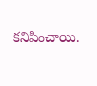కనిపించాయి.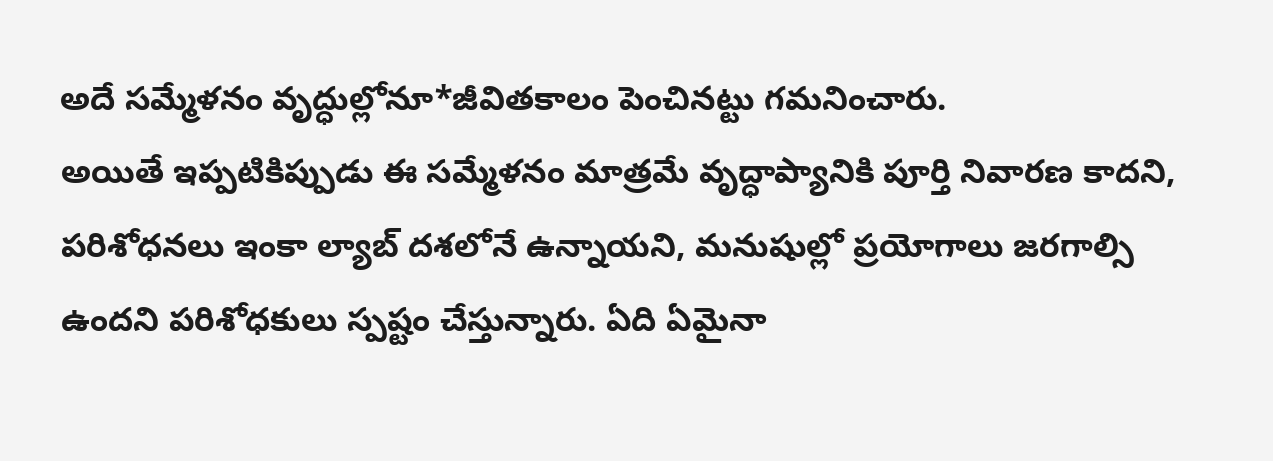అదే సమ్మేళనం వృద్ధుల్లోనూ*జీవితకాలం పెంచినట్టు గమనించారు.
అయితే ఇప్పటికిప్పుడు ఈ సమ్మేళనం మాత్రమే వృద్ధాప్యానికి పూర్తి నివారణ కాదని, పరిశోధనలు ఇంకా ల్యాబ్ దశలోనే ఉన్నాయని, మనుషుల్లో ప్రయోగాలు జరగాల్సి ఉందని పరిశోధకులు స్పష్టం చేస్తున్నారు. ఏది ఏమైనా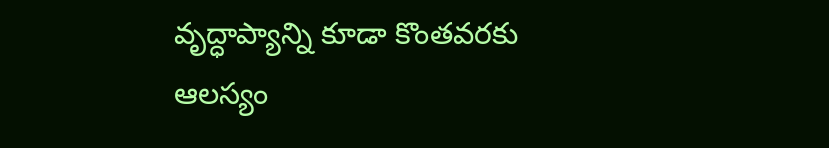వృద్ధాప్యాన్ని కూడా కొంతవరకు ఆలస్యం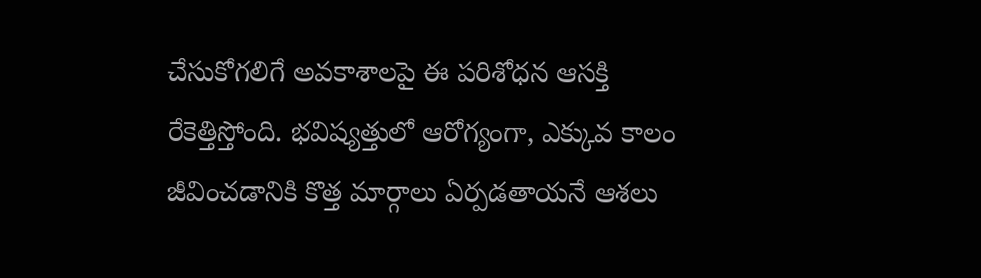చేసుకోగలిగే అవకాశాలపై ఈ పరిశోధన ఆసక్తి రేకెత్తిస్తోంది. భవిష్యత్తులో ఆరోగ్యంగా, ఎక్కువ కాలం జీవించడానికి కొత్త మార్గాలు ఏర్పడతాయనే ఆశలు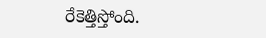రేకెత్తిస్తోంది.